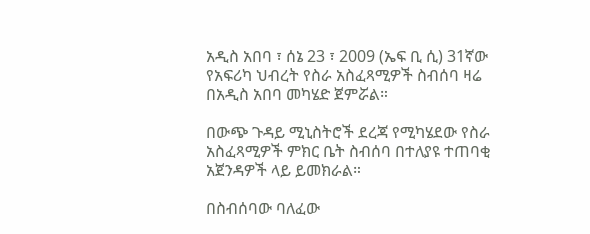አዲስ አበባ ፣ ሰኔ 23 ፣ 2009 (ኤፍ ቢ ሲ) 31ኛው የአፍሪካ ህብረት የስራ አስፈጻሚዎች ስብሰባ ዛሬ በአዲስ አበባ መካሄድ ጀምሯል።

በውጭ ጉዳይ ሚኒስትሮች ደረጃ የሚካሄደው የስራ አስፈጻሚዎች ምክር ቤት ስብሰባ በተለያዩ ተጠባቂ አጀንዳዎች ላይ ይመክራል።

በስብሰባው ባለፈው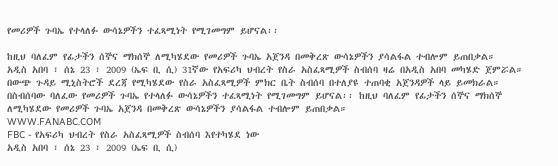የመሪዎች ጉባኤ የተላለፉ ውሳኔዎችን ተፈጻሚነት የሚገመግም ይሆናል፡፡

ከዚህ ባለፈም የፊታችን ሰኞና ማክሰኞ ለሚካሄደው የመሪዎች ጉባኤ አጀንዳ በመቅረጽ ውሳኔዎችን ያሳልፋል ተብሎም ይጠበቃል።
አዲስ አበባ ፣ ሰኔ 23 ፣ 2009 (ኤፍ ቢ ሲ) 31ኛው የአፍሪካ ህብረት የስራ አስፈጻሚዎች ስብሰባ ዛሬ በአዲስ አበባ መካሄድ ጀምሯል። በውጭ ጉዳይ ሚኒስትሮች ደረጃ የሚካሄደው የስራ አስፈጻሚዎች ምክር ቤት ስብሰባ በተለያዩ ተጠባቂ አጀንዳዎች ላይ ይመክራል። በስብሰባው ባለፈው የመሪዎች ጉባኤ የተላለፉ ውሳኔዎችን ተፈጻሚነት የሚገመግም ይሆናል፡፡ ከዚህ ባለፈም የፊታችን ሰኞና ማክሰኞ ለሚካሄደው የመሪዎች ጉባኤ አጀንዳ በመቅረጽ ውሳኔዎችን ያሳልፋል ተብሎም ይጠበቃል።
WWW.FANABC.COM
FBC - የአፍሪካ ህብረት የስራ አስፈጻሚዎች ስብሰባ እየተካሄደ ነው
አዲስ አበባ ፣ ሰኔ 23 ፣ 2009 (ኤፍ ቢ ሲ)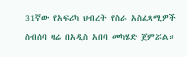31ኛው የአፍሪካ ህብረት የስራ አስፈጻሚዎች ስብሰባ ዛሬ በአዲስ አበባ መካሄድ ጀምሯል።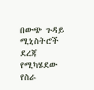በውጭ ጉዳይ ሚኒስትሮች ደረጃ የሚካሄደው የስራ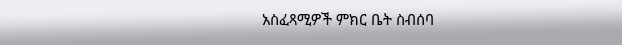አስፈጻሚዎች ምክር ቤት ስብሰባ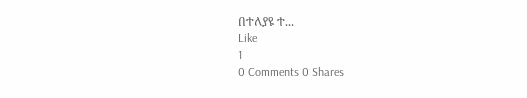በተለያዩ ተ...
Like
1
0 Comments 0 Shares